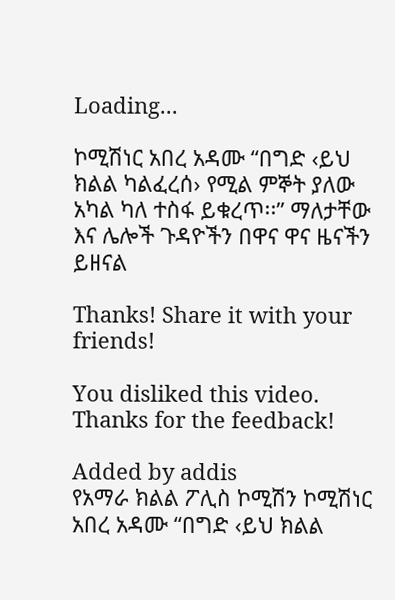Loading...

ኮሚሽነር አበረ አዳሙ “በግድ ‹ይህ ክልል ካልፈረሰ› የሚል ምኞት ያለው አካል ካለ ተስፋ ይቁረጥ፡፡” ማለታቸው እና ሌሎች ጉዳዮችን በዋና ዋና ዜናችን ይዘናል

Thanks! Share it with your friends!

You disliked this video. Thanks for the feedback!

Added by addis
የአማራ ክልል ፖሊስ ኮሚሽን ኮሚሽነር አበረ አዳሙ “በግድ ‹ይህ ክልል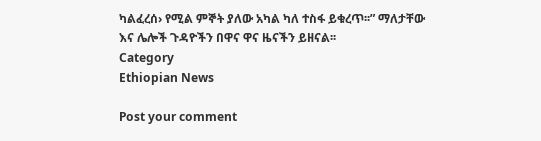ካልፈረሰ› የሚል ምኞት ያለው አካል ካለ ተስፋ ይቁረጥ፡፡” ማለታቸው እና ሌሎች ጉዳዮችን በዋና ዋና ዜናችን ይዘናል፡፡
Category
Ethiopian News

Post your comment